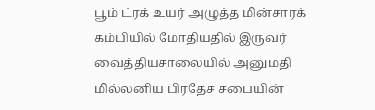பூம் ட்ரக் உயர் அழுத்த மின்சாரக் கம்பியில் மோதியதில் இருவர் வைத்தியசாலையில் அனுமதி
மில்லனிய பிரதேச சபையின்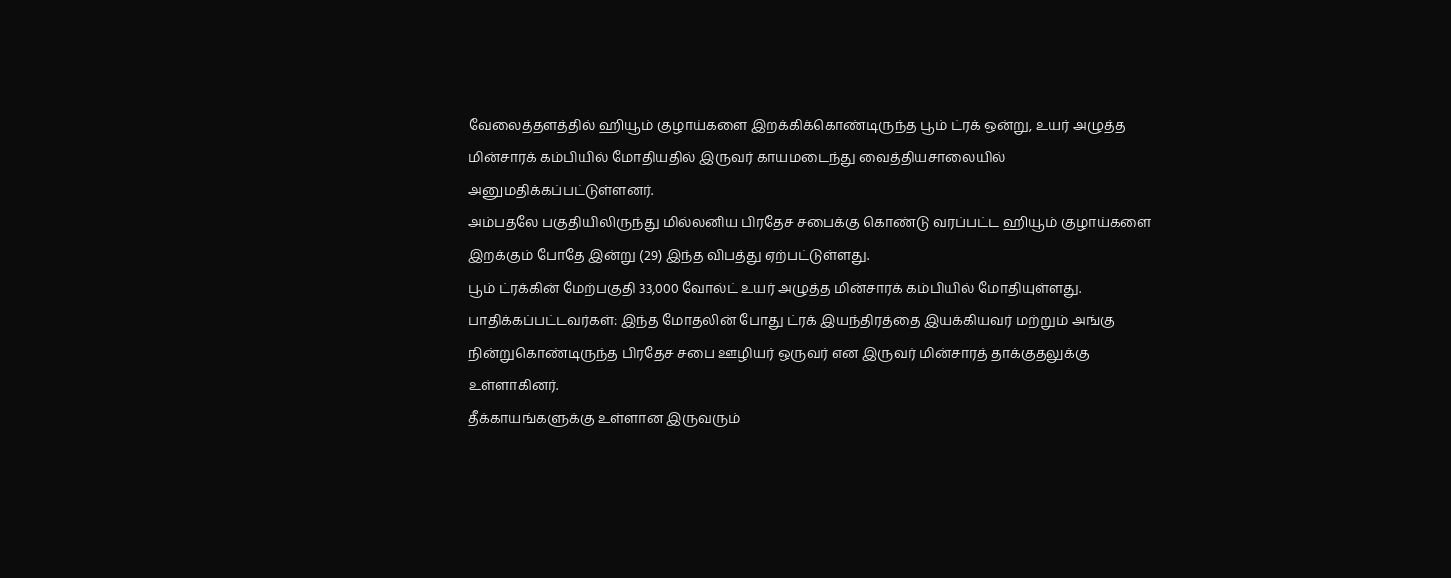வேலைத்தளத்தில் ஹியூம் குழாய்களை இறக்கிக்கொண்டிருந்த பூம் ட்ரக் ஒன்று, உயர் அழுத்த மின்சாரக் கம்பியில் மோதியதில் இருவர் காயமடைந்து வைத்தியசாலையில் அனுமதிக்கப்பட்டுள்ளனர்.
அம்பதலே பகுதியிலிருந்து மில்லனிய பிரதேச சபைக்கு கொண்டு வரப்பட்ட ஹியூம் குழாய்களை இறக்கும் போதே இன்று (29) இந்த விபத்து ஏற்பட்டுள்ளது.
பூம் ட்ரக்கின் மேற்பகுதி 33,000 வோல்ட் உயர் அழுத்த மின்சாரக் கம்பியில் மோதியுள்ளது.
பாதிக்கப்பட்டவர்கள்: இந்த மோதலின் போது ட்ரக் இயந்திரத்தை இயக்கியவர் மற்றும் அங்கு நின்றுகொண்டிருந்த பிரதேச சபை ஊழியர் ஒருவர் என இருவர் மின்சாரத் தாக்குதலுக்கு உள்ளாகினர்.
தீக்காயங்களுக்கு உள்ளான இருவரும்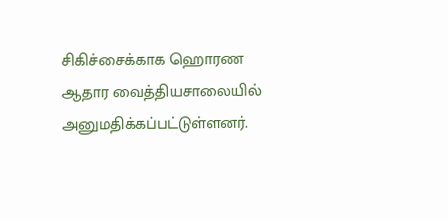சிகிச்சைக்காக ஹொரண ஆதார வைத்தியசாலையில் அனுமதிக்கப்பட்டுள்ளனர்.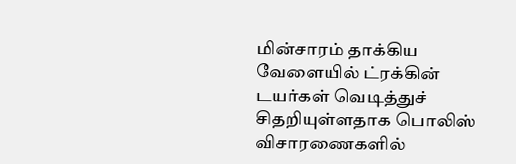மின்சாரம் தாக்கிய வேளையில் ட்ரக்கின் டயர்கள் வெடித்துச் சிதறியுள்ளதாக பொலிஸ் விசாரணைகளில்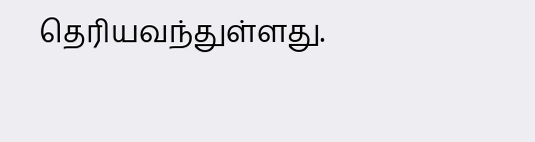தெரியவந்துள்ளது.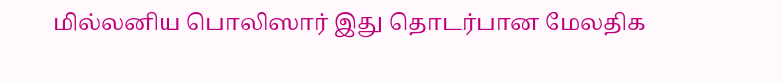மில்லனிய பொலிஸார் இது தொடர்பான மேலதிக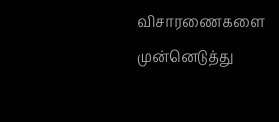விசாரணைகளை முன்னெடுத்து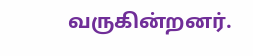வருகின்றனர்.